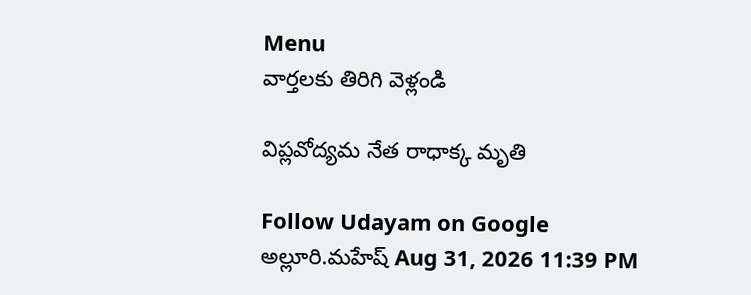Menu
వార్తలకు తిరిగి వెళ్లండి

విప్లవోద్యమ నేత రాధాక్క మృతి

Follow Udayam on Google
అల్లూరి.మహేష్ Aug 31, 2026 11:39 PM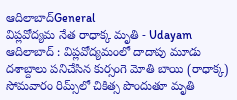ఆదిలాబాద్General
విప్లవోద్యమ నేత రాధాక్క మృతి - Udayam
ఆదిలాబాద్‌ : విప్లవోద్యమంలో దాదాపు మూడు దశాబ్దాలు పనిచేసిన కుర్సంగె మోతి బాయి (రాధాక్క) సోమవారం రిమ్స్‌లో చికిత్స పొందుతూ మృతి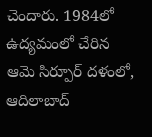చెందారు. 1984లో ఉద్యమంలో చేరిన ఆమె సిర్పూర్‌ దళంలో, ఆదిలాబాద్‌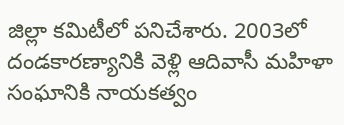జిల్లా కమిటీలో పనిచేశారు. 2003లో దండకారణ్యానికి వెళ్లి ఆదివాసీ మహిళా సంఘానికి నాయకత్వం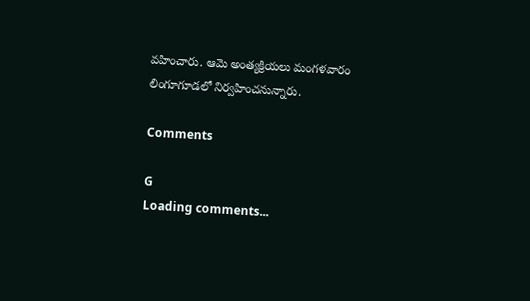వహించారు. ఆమె అంత్యక్రియలు మంగళవారం లింగూగూడలో నిర్వహించనున్నారు.

Comments

G
Loading comments...